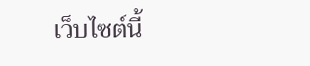เว็บไซต์นี้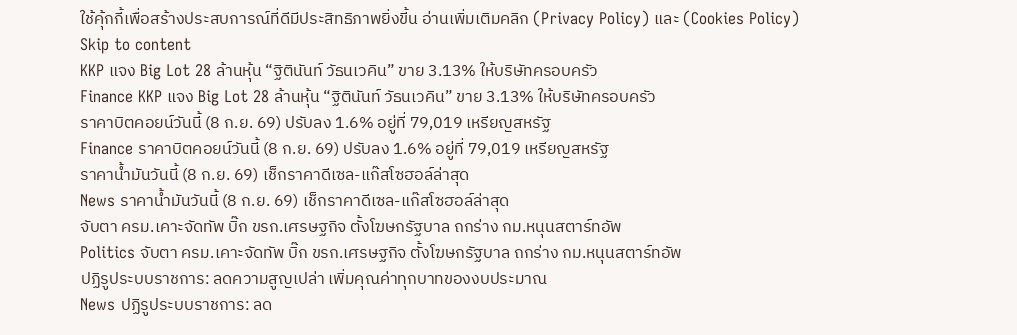ใช้คุ้กกี้เพื่อสร้างประสบการณ์ที่ดีมีประสิทธิภาพยิ่งขี้น อ่านเพิ่มเติมคลิก (Privacy Policy) และ (Cookies Policy)
Skip to content
KKP แจง Big Lot 28 ล้านหุ้น “ฐิตินันท์ วัธนเวคิน” ขาย 3.13% ให้บริษัทครอบครัว
Finance KKP แจง Big Lot 28 ล้านหุ้น “ฐิตินันท์ วัธนเวคิน” ขาย 3.13% ให้บริษัทครอบครัว
ราคาบิตคอยน์วันนี้ (8 ก.ย. 69) ปรับลง 1.6% อยู่ที่ 79,019 เหรียญสหรัฐ
Finance ราคาบิตคอยน์วันนี้ (8 ก.ย. 69) ปรับลง 1.6% อยู่ที่ 79,019 เหรียญสหรัฐ
ราคาน้ำมันวันนี้ (8 ก.ย. 69) เช็กราคาดีเซล-แก๊สโซฮอล์ล่าสุด
News ราคาน้ำมันวันนี้ (8 ก.ย. 69) เช็กราคาดีเซล-แก๊สโซฮอล์ล่าสุด
จับตา ครม.เคาะจัดทัพ บิ๊ก ขรก.เศรษฐกิจ ตั้งโฆษกรัฐบาล ถกร่าง กม.หนุนสตาร์ทอัพ
Politics จับตา ครม.เคาะจัดทัพ บิ๊ก ขรก.เศรษฐกิจ ตั้งโฆษกรัฐบาล ถกร่าง กม.หนุนสตาร์ทอัพ
ปฏิรูประบบราชการ: ลดความสูญเปล่า เพิ่มคุณค่าทุกบาทของงบประมาณ
News ปฏิรูประบบราชการ: ลด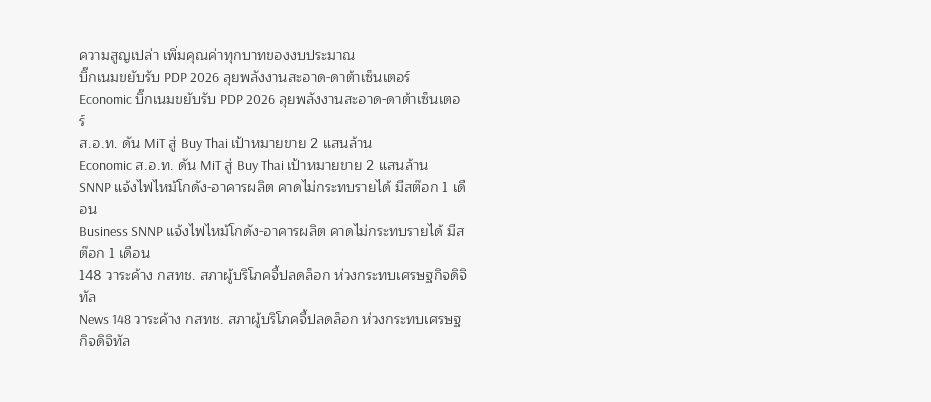ความสูญเปล่า เพิ่มคุณค่าทุกบาทของงบประมาณ
บิ๊กเนมขยับรับ PDP 2026 ลุยพลังงานสะอาด-ดาต้าเซ็นเตอร์
Economic บิ๊กเนมขยับรับ PDP 2026 ลุยพลังงานสะอาด-ดาต้าเซ็นเตอร์
ส.อ.ท. ดัน MiT สู่ Buy Thai เป้าหมายขาย 2 แสนล้าน
Economic ส.อ.ท. ดัน MiT สู่ Buy Thai เป้าหมายขาย 2 แสนล้าน
SNNP แจ้งไฟไหม้โกดัง-อาคารผลิต คาดไม่กระทบรายได้ มีสต๊อก 1 เดือน
Business SNNP แจ้งไฟไหม้โกดัง-อาคารผลิต คาดไม่กระทบรายได้ มีสต๊อก 1 เดือน
148 วาระค้าง กสทช. สภาผู้บริโภคจี้ปลดล็อก ห่วงกระทบเศรษฐกิจดิจิทัล
News 148 วาระค้าง กสทช. สภาผู้บริโภคจี้ปลดล็อก ห่วงกระทบเศรษฐกิจดิจิทัล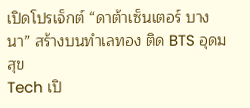เปิดโปรเจ็กต์ “ดาต้าเซ็นเตอร์ บางนา” สร้างบนทำเลทอง ติด BTS อุดมสุข
Tech เปิ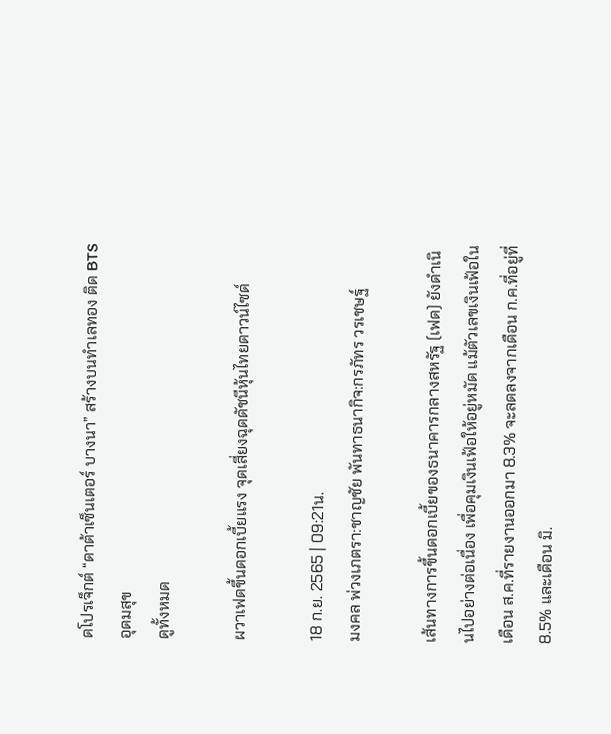ดโปรเจ็กต์ “ดาต้าเซ็นเตอร์ บางนา” สร้างบนทำเลทอง ติด BTS อุดมสุข
ดูทั้งหมด

ผวาเฟดขึ้นดอกเบี้ยแรง จุดเสี่ยงฉุดดัชนีหุ้นไทยดาวน์ไซด์

18 ก.ย. 2565 | 09:21น.
มงคล พ่วงเภตรา:ชาญชัย พันทาธนากิจ:กรภัทร วรเชษฐ์

เส้นทางการขึ้นดอกเบี้ยของธนาคารกลางสหรัฐ (เฟด) ยังดำเนินไปอย่างต่อเนื่อง เพื่อคุมเงินเฟ้อให้อยู่หมัด แม้ตัวเลขเงินเฟ้อในเดือน ส.ค.ที่รายงานออกมา 8.3% จะลดลงจากเดือน ก.ค.ที่อยู่ที่ 8.5% และเดือน มิ.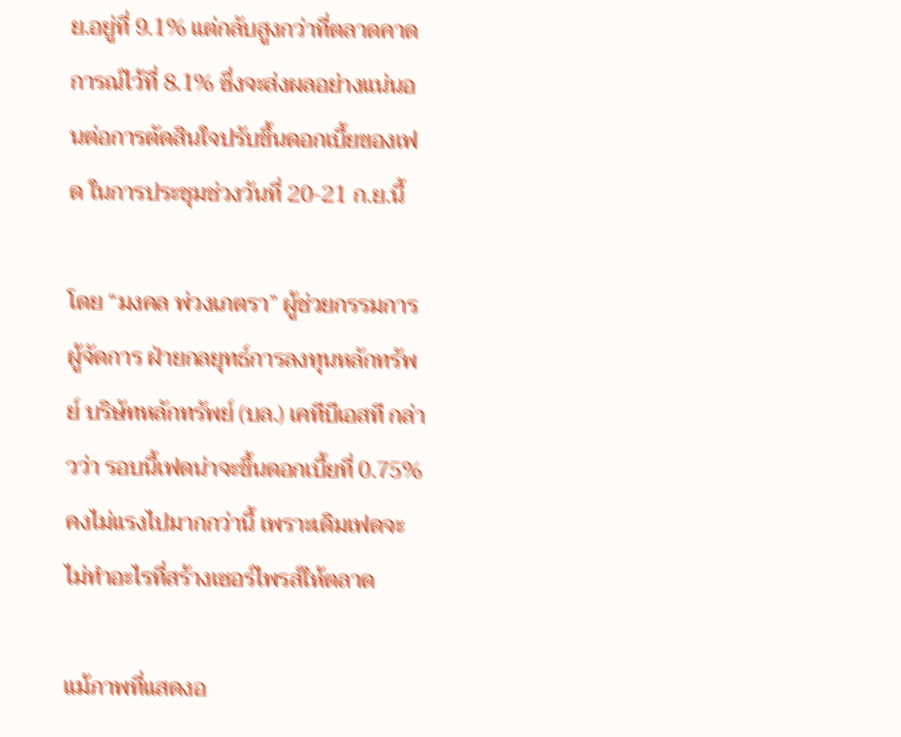ย.อยู่ที่ 9.1% แต่กลับสูงกว่าที่ตลาดคาดการณ์ไว้ที่ 8.1% ซึ่งจะส่งผลอย่างแน่นอนต่อการตัดสินใจปรับขึ้นดอกเบี้ยของเฟด ในการประชุมช่วงวันที่ 20-21 ก.ย.นี้

โดย “มงคล พ่วงเภตรา” ผู้ช่วยกรรมการผู้จัดการ ฝ่ายกลยุทธ์การลงทุนหลักทรัพย์ บริษัทหลักทรัพย์ (บล.) เคทีบีเอสที กล่าวว่า รอบนี้เฟดน่าจะขึ้นดอกเบี้ยที่ 0.75% คงไม่แรงไปมากกว่านี้ เพราะเดิมเฟดจะไม่ทำอะไรที่สร้างเซอร์ไพรส์ให้ตลาด

แม้ภาพที่แสดงอ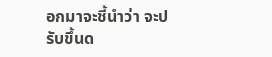อกมาจะชี้นำว่า จะปรับขึ้นด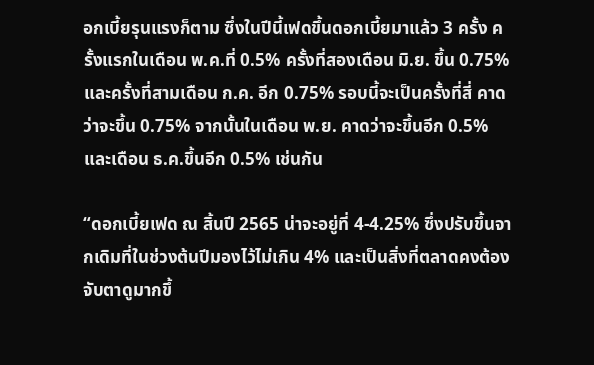อกเบี้ยรุนแรงก็ตาม ซึ่งในปีนี้เฟดขึ้นดอกเบี้ยมาแล้ว 3 ครั้ง ครั้งแรกในเดือน พ.ค.ที่ 0.5% ครั้งที่สองเดือน มิ.ย. ขึ้น 0.75% และครั้งที่สามเดือน ก.ค. อีก 0.75% รอบนี้จะเป็นครั้งที่สี่ คาดว่าจะขึ้น 0.75% จากนั้นในเดือน พ.ย. คาดว่าจะขึ้นอีก 0.5% และเดือน ธ.ค.ขึ้นอีก 0.5% เช่นกัน

“ดอกเบี้ยเฟด ณ สิ้นปี 2565 น่าจะอยู่ที่ 4-4.25% ซึ่งปรับขึ้นจากเดิมที่ในช่วงต้นปีมองไว้ไม่เกิน 4% และเป็นสิ่งที่ตลาดคงต้องจับตาดูมากขึ้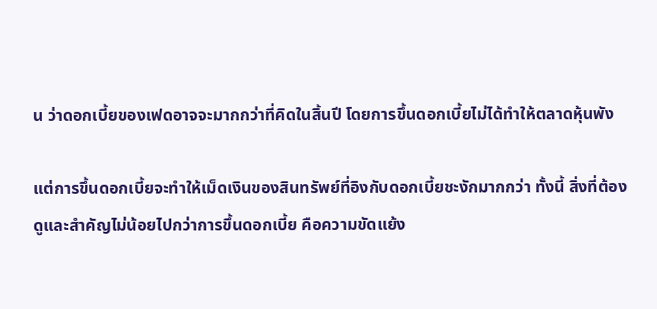น ว่าดอกเบี้ยของเฟดอาจจะมากกว่าที่คิดในสิ้นปี โดยการขึ้นดอกเบี้ยไม่ได้ทำให้ตลาดหุ้นพัง

แต่การขึ้นดอกเบี้ยจะทำให้เม็ดเงินของสินทรัพย์ที่อิงกับดอกเบี้ยชะงักมากกว่า ทั้งนี้ สิ่งที่ต้องดูและสำคัญไม่น้อยไปกว่าการขึ้นดอกเบี้ย คือความขัดแย้ง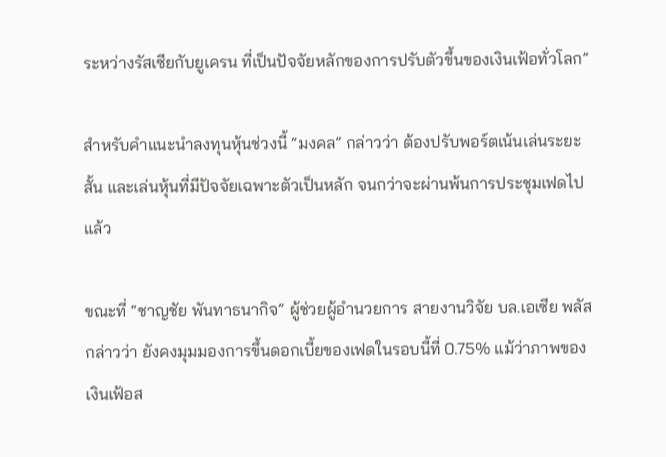ระหว่างรัสเซียกับยูเครน ที่เป็นปัจจัยหลักของการปรับตัวขึ้นของเงินเฟ้อทั่วโลก”

สำหรับคำแนะนำลงทุนหุ้นช่วงนี้ “มงคล” กล่าวว่า ต้องปรับพอร์ตเน้นเล่นระยะสั้น และเล่นหุ้นที่มีปัจจัยเฉพาะตัวเป็นหลัก จนกว่าจะผ่านพ้นการประชุมเฟดไปแล้ว

ขณะที่ “ชาญชัย พันทาธนากิจ” ผู้ช่วยผู้อำนวยการ สายงานวิจัย บล.เอเซีย พลัส กล่าวว่า ยังคงมุมมองการขึ้นดอกเบี้ยของเฟดในรอบนี้ที่ 0.75% แม้ว่าภาพของเงินเฟ้อส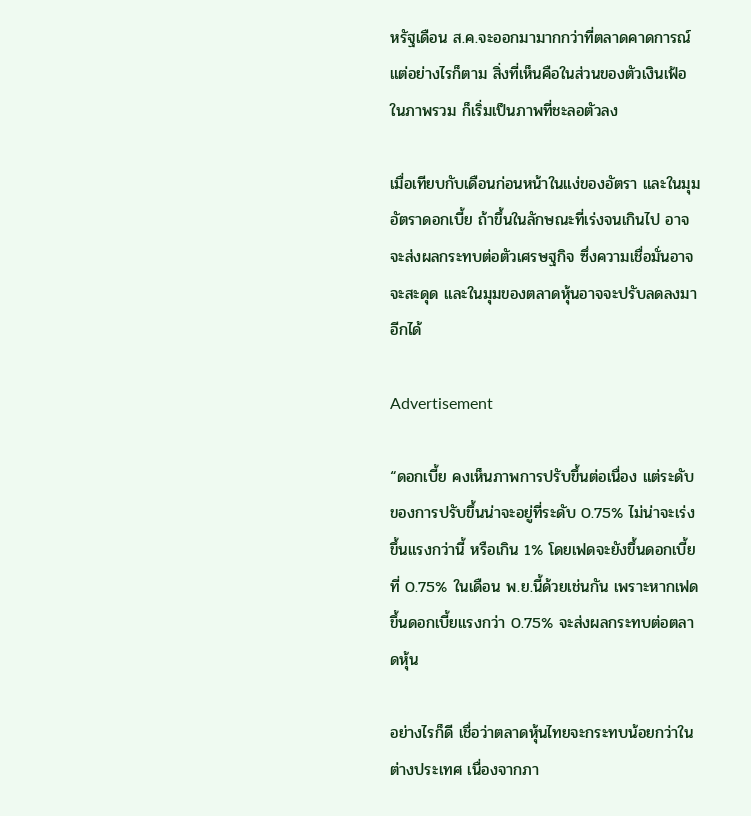หรัฐเดือน ส.ค.จะออกมามากกว่าที่ตลาดคาดการณ์ แต่อย่างไรก็ตาม สิ่งที่เห็นคือในส่วนของตัวเงินเฟ้อในภาพรวม ก็เริ่มเป็นภาพที่ชะลอตัวลง

เมื่อเทียบกับเดือนก่อนหน้าในแง่ของอัตรา และในมุมอัตราดอกเบี้ย ถ้าขึ้นในลักษณะที่เร่งจนเกินไป อาจจะส่งผลกระทบต่อตัวเศรษฐกิจ ซึ่งความเชื่อมั่นอาจจะสะดุด และในมุมของตลาดหุ้นอาจจะปรับลดลงมาอีกได้

Advertisement

“ดอกเบี้ย คงเห็นภาพการปรับขึ้นต่อเนื่อง แต่ระดับของการปรับขึ้นน่าจะอยู่ที่ระดับ 0.75% ไม่น่าจะเร่งขึ้นแรงกว่านี้ หรือเกิน 1% โดยเฟดจะยังขึ้นดอกเบี้ยที่ 0.75% ในเดือน พ.ย.นี้ด้วยเช่นกัน เพราะหากเฟดขึ้นดอกเบี้ยแรงกว่า 0.75% จะส่งผลกระทบต่อตลาดหุ้น

อย่างไรก็ดี เชื่อว่าตลาดหุ้นไทยจะกระทบน้อยกว่าในต่างประเทศ เนื่องจากภา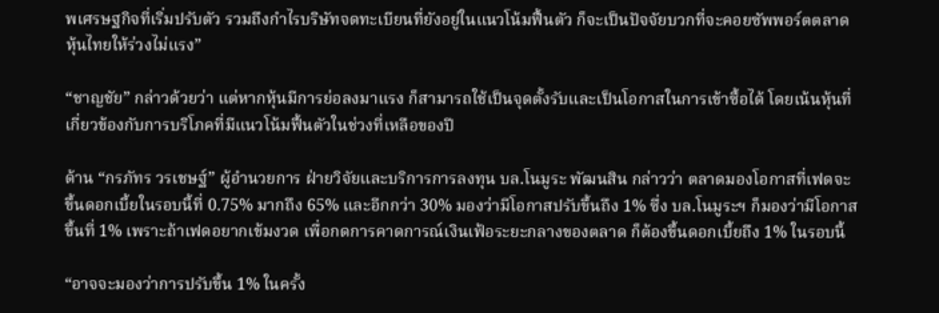พเศรษฐกิจที่เริ่มปรับตัว รวมถึงกำไรบริษัทจดทะเบียนที่ยังอยู่ในแนวโน้มฟื้นตัว ก็จะเป็นปัจจัยบวกที่จะคอยซัพพอร์ตตลาดหุ้นไทยให้ร่วงไม่แรง”

“ชาญชัย” กล่าวด้วยว่า แต่หากหุ้นมีการย่อลงมาแรง ก็สามารถใช้เป็นจุดตั้งรับและเป็นโอกาสในการเข้าซื้อได้ โดยเน้นหุ้นที่เกี่ยวข้องกับการบริโภคที่มีแนวโน้มฟื้นตัวในช่วงที่เหลือของปี

ด้าน “กรภัทร วรเชษฐ์” ผู้อำนวยการ ฝ่ายวิจัยและบริการการลงทุน บล.โนมูระ พัฒนสิน กล่าวว่า ตลาดมองโอกาสที่เฟดจะขึ้นดอกเบี้ยในรอบนี้ที่ 0.75% มากถึง 65% และอีกกว่า 30% มองว่ามีโอกาสปรับขึ้นถึง 1% ซึ่ง บล.โนมูระฯ ก็มองว่ามีโอกาสขึ้นที่ 1% เพราะถ้าเฟดอยากเข้มงวด เพื่อกดการคาดการณ์เงินเฟ้อระยะกลางของตลาด ก็ต้องขึ้นดอกเบี้ยถึง 1% ในรอบนี้

“อาจจะมองว่าการปรับขึ้น 1% ในครั้ง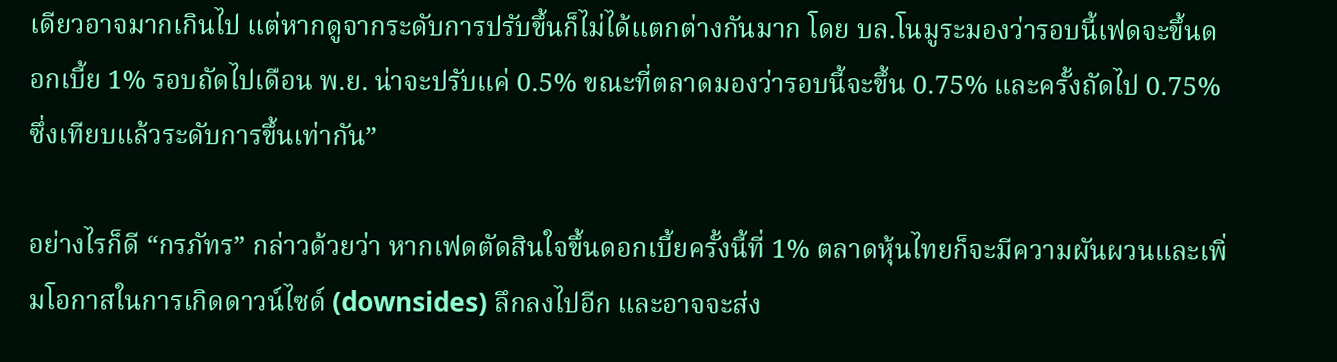เดียวอาจมากเกินไป แต่หากดูจากระดับการปรับขึ้นก็ไม่ได้แตกต่างกันมาก โดย บล.โนมูระมองว่ารอบนี้เฟดจะขึ้นดอกเบี้ย 1% รอบถัดไปเดือน พ.ย. น่าจะปรับแค่ 0.5% ขณะที่ตลาดมองว่ารอบนี้จะขึ้น 0.75% และครั้งถัดไป 0.75% ซึ่งเทียบแล้วระดับการขึ้นเท่ากัน”

อย่างไรก็ดี “กรภัทร” กล่าวด้วยว่า หากเฟดตัดสินใจขึ้นดอกเบี้ยครั้งนี้ที่ 1% ตลาดหุ้นไทยก็จะมีความผันผวนและเพิ่มโอกาสในการเกิดดาวน์ไซด์ (downsides) ลึกลงไปอีก และอาจจะส่ง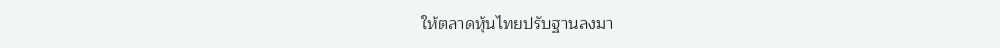ให้ตลาดหุ้นไทยปรับฐานลงมา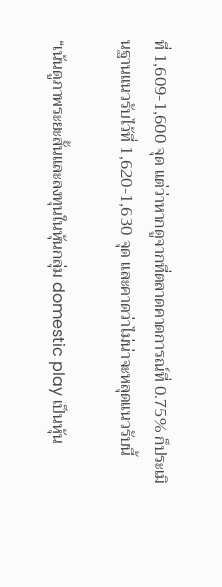ที่ 1,609-1,600 จุด แต่ว่าหากดูจากที่ตลาดคาดการณ์ที่ 0.75% ก็ประเมินฐานแนวรับไว้ที่ 1,620-1,630 จุด และคาดว่าไม่น่าจะหลุดแนวรับนี้

“เน้นดูภาพระยะสั้นและลงทุนในหุ้นกลุ่ม domestic play เป็นหุ้น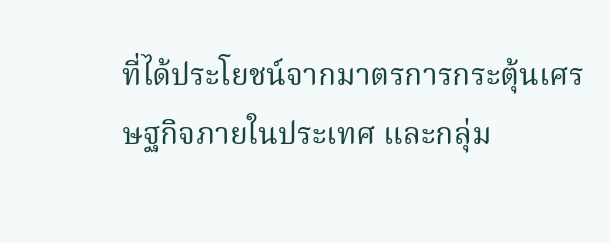ที่ได้ประโยชน์จากมาตรการกระตุ้นเศรษฐกิจภายในประเทศ และกลุ่ม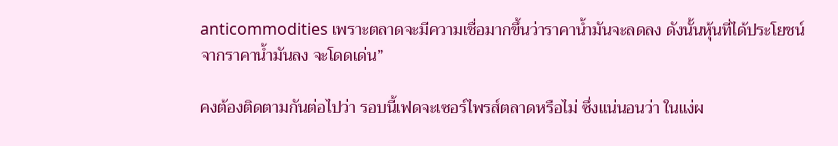anticommodities เพราะตลาดจะมีความเชื่อมากขึ้นว่าราคาน้ำมันจะลดลง ดังนั้นหุ้นที่ได้ประโยชน์จากราคาน้ำมันลง จะโดดเด่น”

คงต้องติดตามกันต่อไปว่า รอบนี้เฟดจะเซอร์ไพรส์ตลาดหรือไม่ ซึ่งแน่นอนว่า ในแง่ผ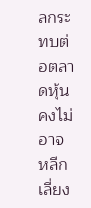ลกระทบต่อตลาดหุ้น คงไม่อาจหลีกเลี่ยง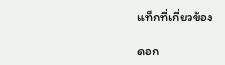แท็กที่เกี่ยวข้อง

ดอก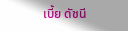เบี้ย ดัชนี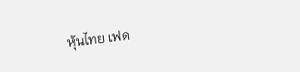หุ้นไทย เฟด